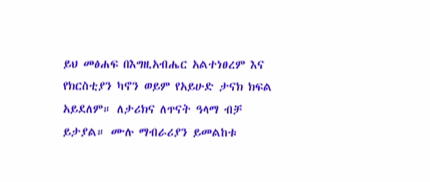ይህ መፅሐፍ በእግዚአብሔር አልተነፀረም እና የክርስቲያን ካኖን ወይም የአይሁድ ታናክ ክፍል አይደለም። ለታሪክና ለጥናት ዓላማ ብቻ ይታያል። ሙሉ ማብራሪያን ይመልከቱ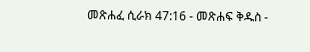መጽሐፈ ሲራክ 47:16 - መጽሐፍ ቅዱስ -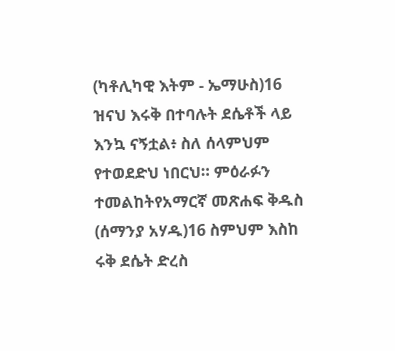(ካቶሊካዊ እትም - ኤማሁስ)16 ዝናህ እሩቅ በተባሉት ደሴቶች ላይ እንኳ ናኝቷል፥ ስለ ሰላምህም የተወደድህ ነበርህ። ምዕራፉን ተመልከትየአማርኛ መጽሐፍ ቅዱስ (ሰማንያ አሃዱ)16 ስምህም እስከ ሩቅ ደሴት ድረስ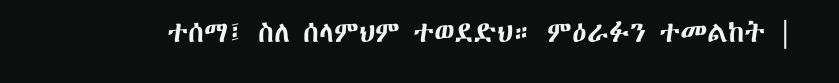ተሰማ፤ ስለ ሰላምህም ተወደድህ። ምዕራፉን ተመልከት |